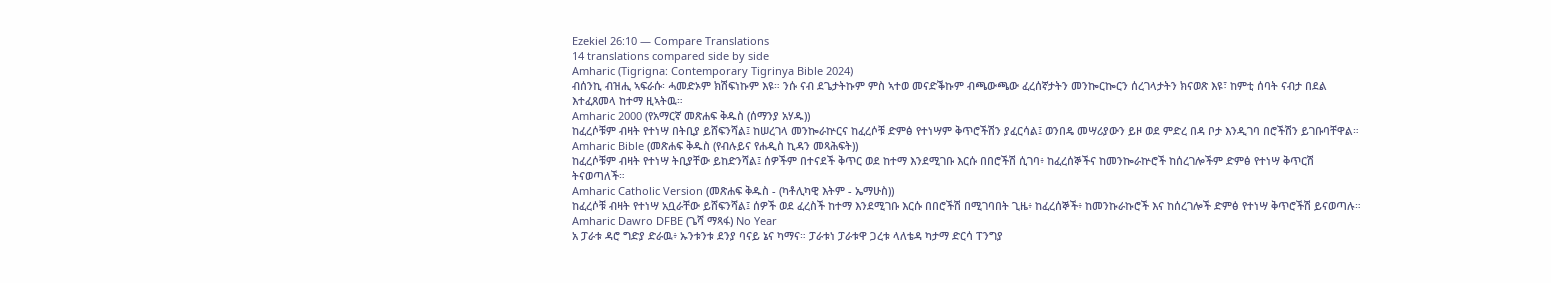Ezekiel 26:10 — Compare Translations
14 translations compared side by side
Amharic (Tigrigna: Contemporary Tigrinya Bible 2024)
ብሰንኪ ብዝሒ ኣፍራሱ፡ ሓመድኦም ክሽፍነኩም እዩ። ንሱ ናብ ደጌታትኩም ምስ ኣተወ መናድቕኩም ብጫውጫው ፈረሰኛታትን መንኰርኰርን ሰረገላታትን ክናወጽ እዩ፣ ከምቲ ሰባት ናብታ በደል እተፈጸመላ ከተማ ዚኣትዉ።
Amharic 2000 (የአማርኛ መጽሐፍ ቅዱስ (ሰማንያ አሃዱ))
ከፈረሶቹም ብዛት የተነሣ በትቢያ ይሸፍንሻል፤ ከሠረገላ መንኰራኵርና ከፈረሶቹ ድምፅ የተነሣም ቅጥሮችሽን ያፈርሳል፤ ወንበዴ መሣሪያውን ይዞ ወደ ምድረ በዳ ቦታ እንዲገባ በሮችሽን ይገቡባቸዋል።
Amharic Bible (መጽሐፍ ቅዱስ (የብሉይና የሐዲስ ኪዳን መጻሕፍት))
ከፈረሶቹም ብዛት የተነሣ ትቢያቸው ይከድንሻል፤ ሰዎችም በተናደች ቅጥር ወደ ከተማ እንደሚገቡ እርሱ በበሮችሽ ሲገባ፥ ከፈረሰኞችና ከመንኰራኵሮች ከሰረገሎችም ድምፅ የተነሣ ቅጥርሽ ትናወጣለች።
Amharic Catholic Version (መጽሐፍ ቅዱስ - (ካቶሊካዊ እትም - ኤማሁስ))
ከፈረሶቹ ብዛት የተነሣ አቧራቸው ይሸፍንሻል፤ ሰዎች ወደ ፈረስች ከተማ እንደሚገቡ እርሱ በበሮችሽ በሚገባበት ጊዜ፥ ከፈረሰኞች፥ ከመንኩራኩሮች እና ከሰረገሎች ድምፅ የተነሣ ቅጥሮችሽ ይናወጣሉ።
Amharic Dawro DFBE (ጌሻ ማጻፋ) No Year
አ ፓራቱ ዳሮ ግድያ ድራዉ፥ ኡንቱንቱ ደንያ ባናይ ኔና ካማና። ፓራቱነ ፓራቱዋ ጋረቱ ላለቴዳ ካታማ ድርሳ ፐንግያ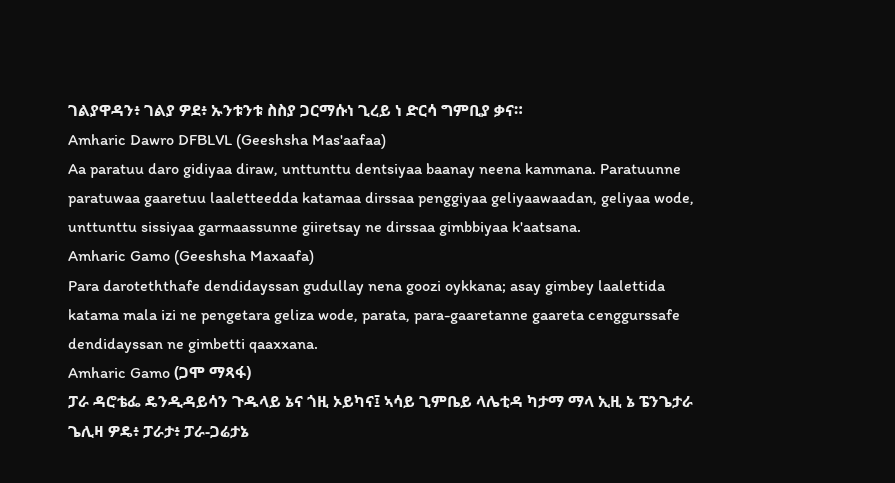ገልያዋዳን፥ ገልያ ዎደ፥ ኡንቱንቱ ስስያ ጋርማሱነ ጊረይ ነ ድርሳ ግምቢያ ቃና።
Amharic Dawro DFBLVL (Geeshsha Mas'aafaa)
Aa paratuu daro gidiyaa diraw, unttunttu dentsiyaa baanay neena kammana. Paratuunne paratuwaa gaaretuu laaletteedda katamaa dirssaa penggiyaa geliyaawaadan, geliyaa wode, unttunttu sissiyaa garmaassunne giiretsay ne dirssaa gimbbiyaa k'aatsana.
Amharic Gamo (Geeshsha Maxaafa)
Para daroteththafe dendidayssan gudullay nena goozi oykkana; asay gimbey laalettida katama mala izi ne pengetara geliza wode, parata, para-gaaretanne gaareta cenggurssafe dendidayssan ne gimbetti qaaxxana.
Amharic Gamo (ጋሞ ማጻፋ)
ፓራ ዳሮቴፌ ዴንዲዳይሳን ጉዱላይ ኔና ጎዚ ኦይካና፤ ኣሳይ ጊምቤይ ላሌቲዳ ካታማ ማላ ኢዚ ኔ ፔንጌታራ ጌሊዛ ዎዴ፥ ፓራታ፥ ፓራ-ጋሬታኔ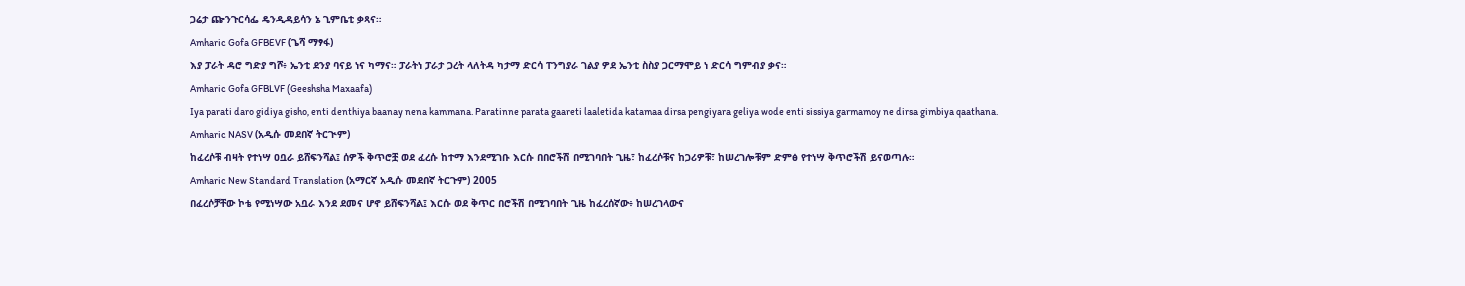ጋሬታ ጬንጉርሳፌ ዴንዲዳይሳን ኔ ጊምቤቲ ቃጻና።
Amharic Gofa GFBEVF (ጌሻ ማፃፋ)
እያ ፓራት ዳሮ ግድያ ግሾ፥ ኤንቲ ደንያ ባናይ ነና ካማና። ፓራትነ ፓራታ ጋረት ላለትዳ ካታማ ድርሳ ፐንግያራ ገልያ ዎደ ኤንቲ ስስያ ጋርማሞይ ነ ድርሳ ግምብያ ቃና።
Amharic Gofa GFBLVF (Geeshsha Maxaafa)
Iya parati daro gidiya gisho, enti denthiya baanay nena kammana. Paratinne parata gaareti laaletida katamaa dirsa pengiyara geliya wode enti sissiya garmamoy ne dirsa gimbiya qaathana.
Amharic NASV (አዲሱ መደበኛ ትርጒም)
ከፈረሶቹ ብዛት የተነሣ ዐቧራ ይሸፍንሻል፤ ሰዎች ቅጥሮቿ ወደ ፈረሱ ከተማ እንደሚገቡ እርሱ በበሮችሽ በሚገባበት ጊዜ፣ ከፈረሶቹና ከጋሪዎቹ፣ ከሠረገሎቹም ድምፅ የተነሣ ቅጥሮችሽ ይናወጣሉ።
Amharic New Standard Translation (አማርኛ አዲሱ መደበኛ ትርጉም) 2005
በፈረሶቻቸው ኮቴ የሚነሣው አቧራ እንደ ደመና ሆኖ ይሸፍንሻል፤ እርሱ ወደ ቅጥር በሮችሽ በሚገባበት ጊዜ ከፈረሰኛው፥ ከሠረገላውና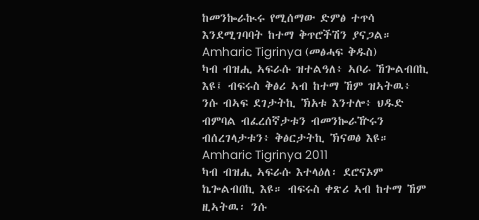ከመንኰራኲሩ የሚሰማው ድምፅ ተጥሳ እንደሚገባባት ከተማ ቅጥሮችሽን ያናጋል።
Amharic Tigrinya (መፅሓፍ ቅዱስ)
ካብ ብዝሒ ኣፍራሱ ዝተልዓለ፥ ኣቦራ ኸጐልብበኪ እዩ፤ ብፍሩስ ቅፅሪ ኣብ ከተማ ኸም ዝኣትዉ፥ ንሱ ብኣፍ ደገታትኪ ኽአቱ እንተሎ፥ ህዱድ ብምባል ብፈረሰኛታቱን ብመንኰራዅሩን ብሰረገላታቱን፥ ቅፅርታትኪ ኽናወፅ እዩ።
Amharic Tigrinya 2011
ካብ ብዝሒ ኣፍራሱ እተላዕለ፡ ደሮናኦም ኬጐልብበኪ እዩ። ብፍሩስ ቀጽሪ ኣብ ከተማ ኸም ዚኣትዉ፡ ንሱ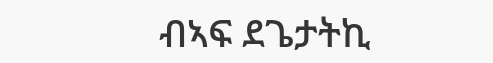ብኣፍ ደጌታትኪ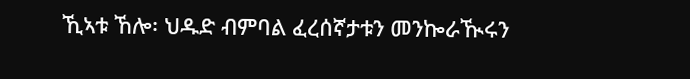ኺኣቱ ኸሎ፡ ህዱድ ብምባል ፈረሰኛታቱን መንኰራዂሩን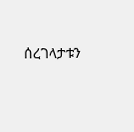ሰረገላታቱን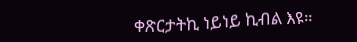ቀጽርታትኪ ነይነይ ኪብል እዩ።